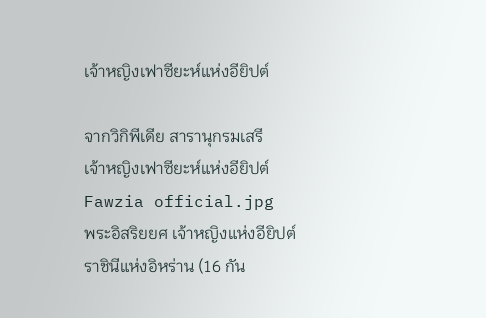เจ้าหญิงเฟาซียะห์แห่งอียิปต์

จากวิกิพีเดีย สารานุกรมเสรี
เจ้าหญิงเฟาซียะห์แห่งอียิปต์
Fawzia official.jpg
พระอิสริยยศ เจ้าหญิงแห่งอียิปต์
ราชินีแห่งอิหร่าน (16 กัน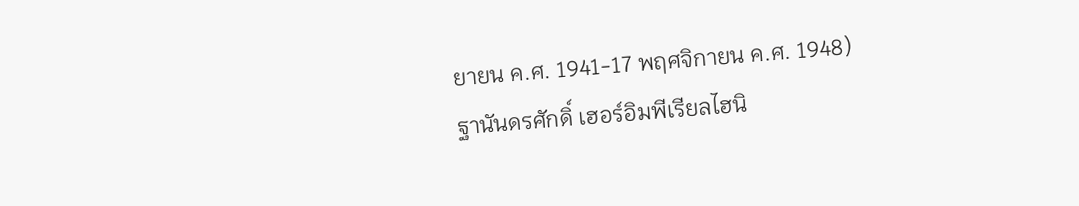ยายน ค.ศ. 1941-17 พฤศจิกายน ค.ศ. 1948)
ฐานันดรศักดิ์ เฮอร์อิมพีเรียลไฮนิ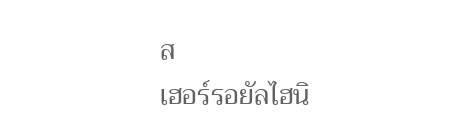ส
เฮอร์รอยัลไฮนิ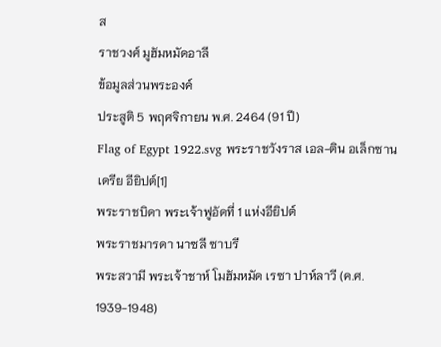ส
ราชวงศ์ มูฮัมหมัดอาลี
ข้อมูลส่วนพระองค์
ประสูติ 5 พฤศจิกายน พ.ศ. 2464 (91 ปี)
Flag of Egypt 1922.svg พระราชวังราส เอล-ติน อเล็กซานเดรีย อียิปต์[1]
พระราชบิดา พระเจ้าฟูอัดที่ 1 แห่งอียิปต์
พระราชมารดา นาซลี ซาบรี
พระสวามี พระเจ้าชาห์ โมฮัมหมัด เรซา ปาห์ลาวี (ค.ศ. 1939-1948)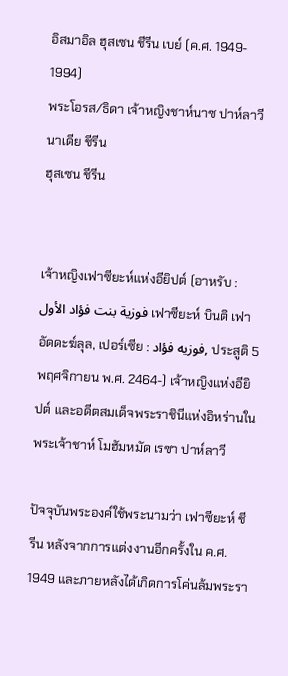อิสมาอิล ฮุสเซน ชีรีน เบย์ (ค.ศ. 1949- 1994)
พระโอรส/ธิดา เจ้าหญิงชาห์นาซ ปาห์ลาวี
นาเดีย ชีรีน
ฮุสเซน ชีรีน


เจ้าหญิงเฟาซียะห์แห่งอียิปต์ (อาหรับ : فوزية بنت فؤاد الأول เฟาซียะห์ บินติ เฟาอัดดะฆ์ลุล, เปอร์เซีย : فوزیه فؤاد, ประสูติ 5 พฤศจิกายน พ.ศ. 2464-) เจ้าหญิงแห่งอียิปต์ และอดีตสมเด็จพระราชินีแห่งอิหร่านในพระเจ้าชาห์ โมฮัมหมัด เรซา ปาห์ลาวี

ปัจจุบันพระองค์ใช้พระนามว่า เฟาซียะห์ ชีรีน หลังจากการแต่งงานอีกครั้งใน ค.ศ. 1949 และภายหลังได้เกิดการโค่นล้มพระรา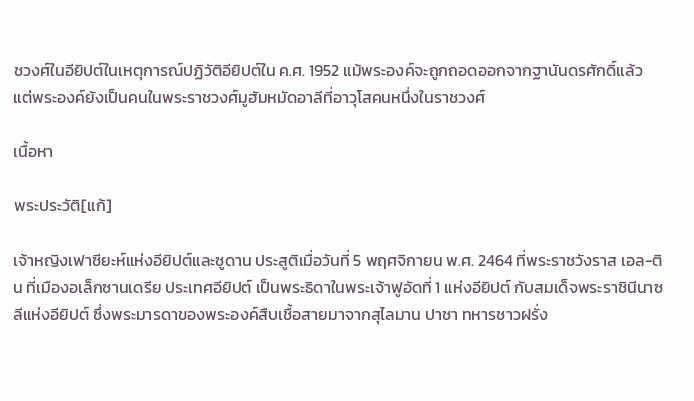ชวงศ์ในอียิปต์ในเหตุการณ์ปฏิวัติอียิปต์ใน ค.ศ. 1952 แม้พระองค์จะถูกถอดออกจากฐานันดรศักดิ์แล้ว แต่พระองค์ยังเป็นคนในพระราชวงศ์มูฮัมหมัดอาลีที่อาวุโสคนหนึ่งในราชวงศ์

เนื้อหา

พระประวัติ[แก้]

เจ้าหญิงเฟาซียะห์แห่งอียิปต์และซูดาน ประสูติเมื่อวันที่ 5 พฤศจิกายน พ.ศ. 2464 ที่พระราชวังราส เอล-ติน ที่เมืองอเล็กซานเดรีย ประเทศอียิปต์ เป็นพระธิดาในพระเจ้าฟูอัดที่ 1 แห่งอียิปต์ กับสมเด็จพระราชินีนาซลีแห่งอียิปต์ ซึ่งพระมารดาของพระองค์สืบเชื้อสายมาจากสุไลมาน ปาชา ทหารชาวฝรั่ง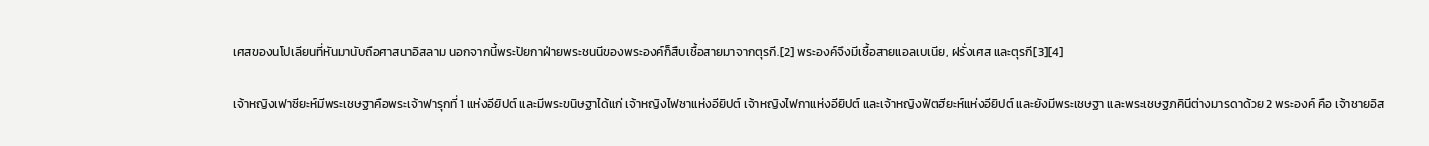เศสของนโปเลียนที่หันมานับถือศาสนาอิสลาม นอกจากนี้พระปัยกาฝ่ายพระชนนีของพระองค์ก็สืบเชื้อสายมาจากตุรกี.[2] พระองค์จึงมีเชื้อสายแอลเบเนีย, ฝรั่งเศส และตุรกี[3][4]

เจ้าหญิงเฟาซียะห์มีพระเชษฐาคือพระเจ้าฟารุกที่ 1 แห่งอียิปต์ และมีพระขนิษฐาได้แก่ เจ้าหญิงไฟซาแห่งอียิปต์ เจ้าหญิงไฟกาแห่งอียิปต์ และเจ้าหญิงฟัตฮียะห์แห่งอียิปต์ และยังมีพระเชษฐา และพระเชษฐภคินีต่างมารดาด้วย 2 พระองค์ คือ เจ้าชายอิส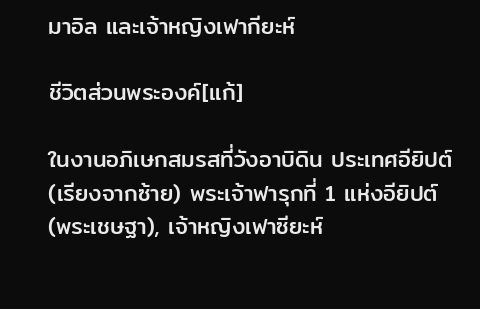มาอิล และเจ้าหญิงเฟากียะห์

ชีวิตส่วนพระองค์[แก้]

ในงานอภิเษกสมรสที่วังอาบิดิน ประเทศอียิปต์ (เรียงจากซ้าย) พระเจ้าฟารุกที่ 1 แห่งอียิปต์ (พระเชษฐา), เจ้าหญิงเฟาซียะห์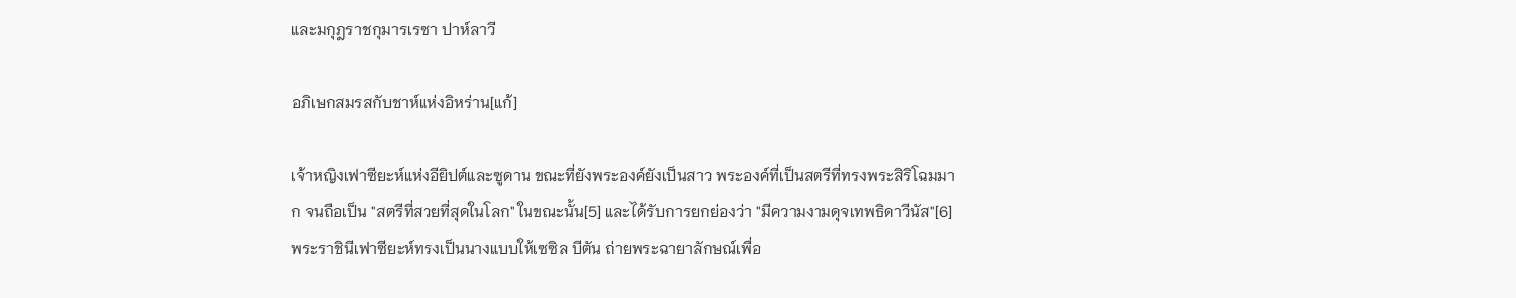และมกุฎราชกุมารเรซา ปาห์ลาวี

อภิเษกสมรสกับชาห์แห่งอิหร่าน[แก้]

เจ้าหญิงเฟาซียะห์แห่งอียิปต์และซูดาน ขณะที่ยังพระองค์ยังเป็นสาว พระองค์ที่เป็นสตรีที่ทรงพระสิริโฉมมาก จนถือเป็น "สตรีที่สวยที่สุดในโลก" ในขณะนั้น[5] และได้รับการยกย่องว่า "มีความงามดุจเทพธิดาวีนัส"[6] พระราชินีเฟาซียะห์ทรงเป็นนางแบบให้เซซิล บีตัน ถ่ายพระฉายาลักษณ์เพื่อ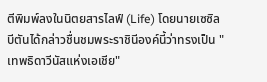ตีพิมพ์ลงในนิตยสารไลฟ์ (Life) โดยนายเซซิล บีตันได้กล่าวชื่นชมพระราชินีองค์นี้ว่าทรงเป็น "เทพธิดาวีนัสแห่งเอเชีย"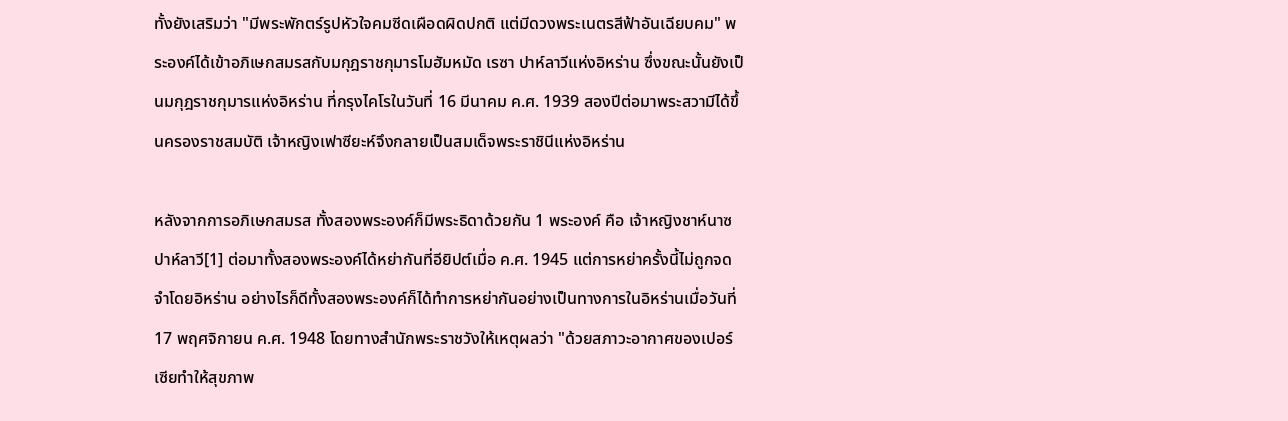ทั้งยังเสริมว่า "มีพระพักตร์รูปหัวใจคมซีดเผือดผิดปกติ แต่มีดวงพระเนตรสีฟ้าอันเฉียบคม" พระองค์ได้เข้าอภิเษกสมรสกับมกุฎราชกุมารโมฮัมหมัด เรซา ปาห์ลาวีแห่งอิหร่าน ซึ่งขณะนั้นยังเป็นมกุฎราชกุมารแห่งอิหร่าน ที่กรุงไคโรในวันที่ 16 มีนาคม ค.ศ. 1939 สองปีต่อมาพระสวามีได้ขึ้นครองราชสมบัติ เจ้าหญิงเฟาซียะห์จึงกลายเป็นสมเด็จพระราชินีแห่งอิหร่าน

หลังจากการอภิเษกสมรส ทั้งสองพระองค์ก็มีพระธิดาด้วยกัน 1 พระองค์ คือ เจ้าหญิงชาห์นาซ ปาห์ลาวี[1] ต่อมาทั้งสองพระองค์ได้หย่ากันที่อียิปต์เมื่อ ค.ศ. 1945 แต่การหย่าครั้งนี้ไม่ถูกจดจำโดยอิหร่าน อย่างไรก็ดีทั้งสองพระองค์ก็ได้ทำการหย่ากันอย่างเป็นทางการในอิหร่านเมื่อวันที่ 17 พฤศจิกายน ค.ศ. 1948 โดยทางสำนักพระราชวังให้เหตุผลว่า "ด้วยสภาวะอากาศของเปอร์เซียทำให้สุขภาพ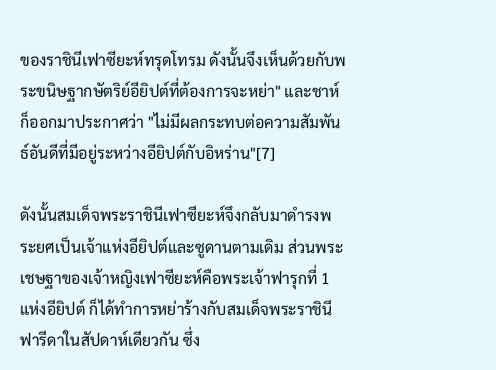ของราชินีเฟาซียะห์ทรุดโทรม ดังนั้นจึงเห็นด้วยกับพระขนิษฐากษัตริย์อียิปต์ที่ต้องการจะหย่า" และชาห์ก็ออกมาประกาศว่า "ไม่มีผลกระทบต่อความสัมพันธ์อันดีที่มีอยู่ระหว่างอียิปต์กับอิหร่าน"[7]

ดังนั้นสมเด็จพระราชินีเฟาซียะห์จึงกลับมาดำรงพระยศเป็นเจ้าแห่งอียิปต์และซูดานตามเดิม ส่วนพระเชษฐาของเจ้าหญิงเฟาซียะห์คือพระเจ้าฟารุกที่ 1 แห่งอียิปต์ ก็ได้ทำการหย่าร้างกับสมเด็จพระราชินีฟารีดาในสัปดาห์เดียวกัน ซึ่ง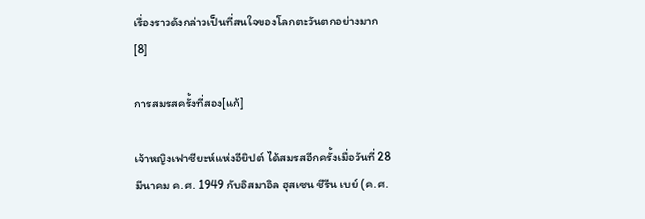เรื่องราวดังกล่าวเป็นที่สนใจของโลกตะวันตกอย่างมาก[8]

การสมรสครั้งที่สอง[แก้]

เจ้าหญิงเฟาซียะห์แห่งอียิปต์ ได้สมรสอีกครั้งเมื่อวันที่ 28 มีนาคม ค.ศ. 1949 กับอิสมาอิล ฮุสเซน ชีรีน เบย์ (ค.ศ.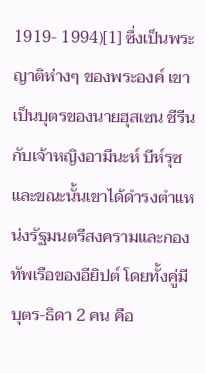1919- 1994)[1] ซึ่งเป็นพระญาติห่างๆ ของพระองค์ เขาเป็นบุตรของนายฮุสเซน ชีรีน กับเจ้าหญิงอามีนะห์ บีห์รุซ และขณะนั้นเขาได้ดำรงตำแหน่งรัฐมนตรีสงครามและกองทัพเรือของอียิปต์ โดยทั้งคู่มีบุตร-ธิดา 2 คน คือ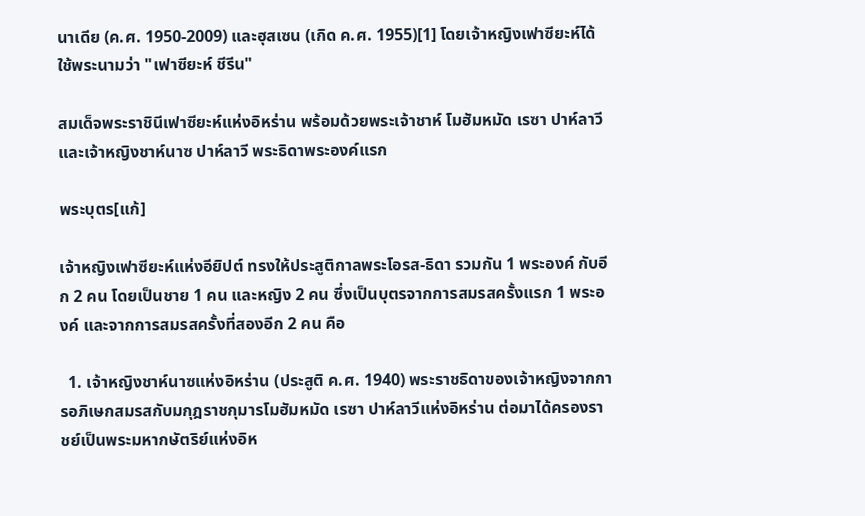นาเดีย (ค.ศ. 1950-2009) และฮุสเซน (เกิด ค.ศ. 1955)[1] โดยเจ้าหญิงเฟาซียะห์ได้ใช้พระนามว่า "เฟาซียะห์ ชีรีน"

สมเด็จพระราชินีเฟาซียะห์แห่งอิหร่าน พร้อมด้วยพระเจ้าชาห์ โมฮัมหมัด เรซา ปาห์ลาวี และเจ้าหญิงชาห์นาซ ปาห์ลาวี พระธิดาพระองค์แรก

พระบุตร[แก้]

เจ้าหญิงเฟาซียะห์แห่งอียิปต์ ทรงให้ประสูติกาลพระโอรส-ธิดา รวมกัน 1 พระองค์ กับอีก 2 คน โดยเป็นชาย 1 คน และหญิง 2 คน ซึ่งเป็นบุตรจากการสมรสครั้งแรก 1 พระองค์ และจากการสมรสครั้งที่สองอีก 2 คน คือ

  1. เจ้าหญิงชาห์นาซแห่งอิหร่าน (ประสูติ ค.ศ. 1940) พระราชธิดาของเจ้าหญิงจากการอภิเษกสมรสกับมกุฎราชกุมารโมฮัมหมัด เรซา ปาห์ลาวีแห่งอิหร่าน ต่อมาได้ครองราชย์เป็นพระมหากษัตริย์แห่งอิห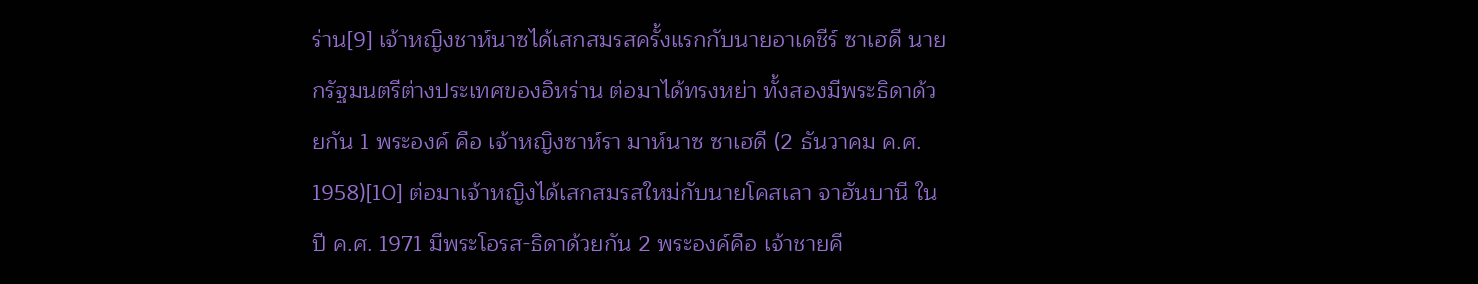ร่าน[9] เจ้าหญิงชาห์นาซได้เสกสมรสครั้งแรกกับนายอาเดชีร์ ซาเฮดี นายกรัฐมนตรีต่างประเทศของอิหร่าน ต่อมาได้ทรงหย่า ทั้งสองมีพระธิดาด้วยกัน 1 พระองค์ คือ เจ้าหญิงซาห์รา มาห์นาซ ซาเฮดี (2 ธันวาคม ค.ศ. 1958)[10] ต่อมาเจ้าหญิงได้เสกสมรสใหม่กับนายโคสเลา จาฮันบานี ในปี ค.ศ. 1971 มีพระโอรส-ธิดาด้วยกัน 2 พระองค์คือ เจ้าชายคี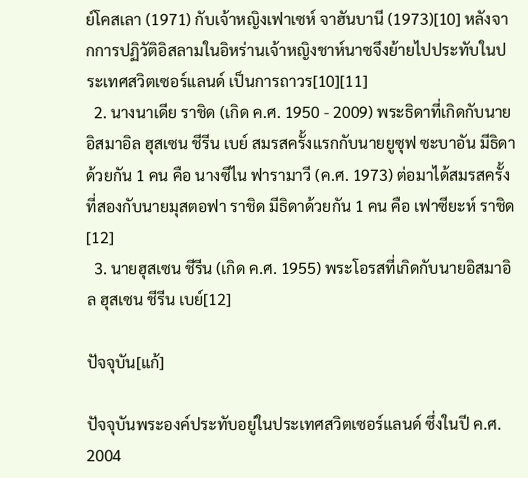ย์โคสเลา (1971) กับเจ้าหญิงเฟาเซห์ จาฮันบานี (1973)[10] หลังจากการปฏิวัติอิสลามในอิหร่านเจ้าหญิงชาห์นาซจึงย้ายไปประทับในประเทศสวิตเซอร์แลนด์ เป็นการถาวร[10][11]
  2. นางนาเดีย ราชิด (เกิด ค.ศ. 1950 - 2009) พระธิดาที่เกิดกับนายอิสมาอิล ฮุสเซน ชีรีน เบย์ สมรสครั้งแรกกับนายยูซุฟ ซะบาอัน มีธิดาด้วยกัน 1 คน คือ นางซีไน ฟารามาวี (ค.ศ. 1973) ต่อมาได้สมรสครั้งที่สองกับนายมุสตอฟา ราชิด มีธิดาด้วยกัน 1 คน คือ เฟาซียะห์ ราชิด[12]
  3. นายฮุสเซน ชีรีน (เกิด ค.ศ. 1955) พระโอรสที่เกิดกับนายอิสมาอิล ฮุสเซน ชีรีน เบย์[12]

ปัจจุบัน[แก้]

ปัจจุบันพระองค์ประทับอยู่ในประเทศสวิตเซอร์แลนด์ ซึ่งในปี ค.ศ. 2004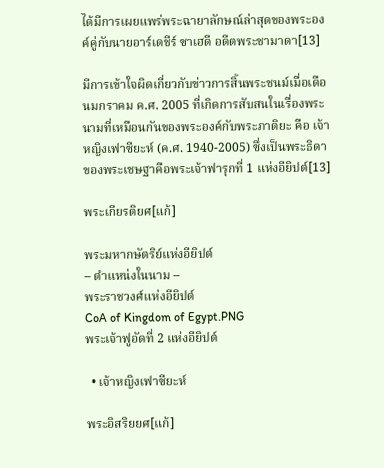ได้มีการเผยแพร่พระฉายาลักษณ์ล่าสุดของพระองค์คู่กับนายอาร์เดชีร์ ซาเฮดี อดีตพระชามาดา[13]

มีการเข้าใจผิดเกี่ยวกับข่าวการสิ้นพระชนม์เมื่อเดือนมกราคม ค.ศ. 2005 ที่เกิดการสับสนในเรื่องพระนามที่เหมือนกันของพระองค์กับพระภาติยะ คือ เจ้าหญิงเฟาซียะห์ (ค.ศ. 1940-2005) ซึ่งเป็นพระธิดาของพระเชษฐาคือพระเจ้าฟารุกที่ 1 แห่งอียิปต์[13]

พระเกียรติยศ[แก้]

พระมหากษัตริย์แห่งอียิปต์
– ตำแหน่งในนาม –
พระราชวงศ์แห่งอียิปต์
CoA of Kingdom of Egypt.PNG
พระเจ้าฟูอัดที่ 2 แห่งอียิปต์

  • เจ้าหญิงเฟาซียะห์

พระอิสริยยศ[แก้]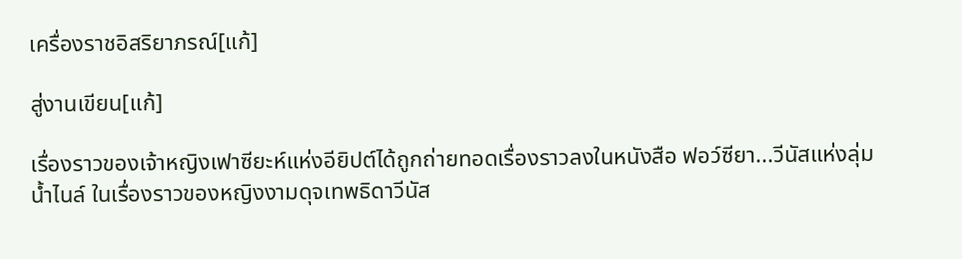เครื่องราชอิสริยาภรณ์[แก้]

สู่งานเขียน[แก้]

เรื่องราวของเจ้าหญิงเฟาซียะห์แห่งอียิปต์ได้ถูกถ่ายทอดเรื่องราวลงในหนังสือ ฟอว์ซียา...วีนัสแห่งลุ่มน้ำไนล์ ในเรื่องราวของหญิงงามดุจเทพธิดาวีนัส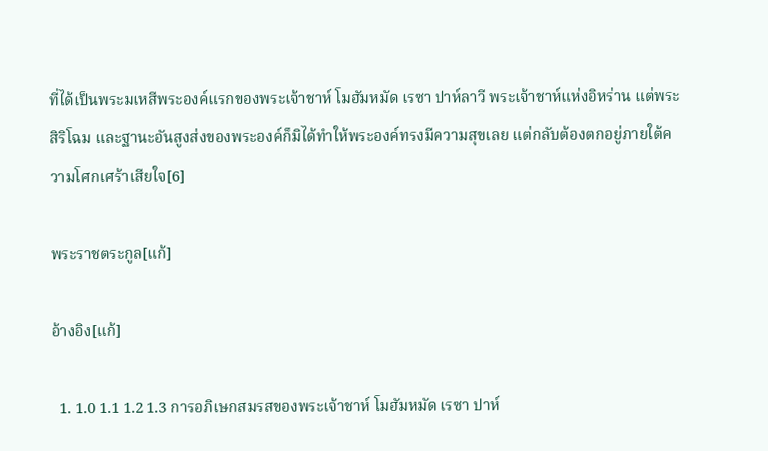ที่ได้เป็นพระมเหสีพระองค์แรกของพระเจ้าชาห์ โมฮัมหมัด เรซา ปาห์ลาวี พระเจ้าชาห์แห่งอิหร่าน แต่พระสิริโฉม และฐานะอันสูงส่งของพระองค์ก็มิได้ทำให้พระองค์ทรงมีความสุขเลย แต่กลับต้องตกอยู่ภายใต้ความโศกเศร้าเสียใจ[6]

พระราชตระกูล[แก้]

อ้างอิง[แก้]

  1. 1.0 1.1 1.2 1.3 การอภิเษกสมรสของพระเจ้าชาห์ โมฮัมหมัด เรซา ปาห์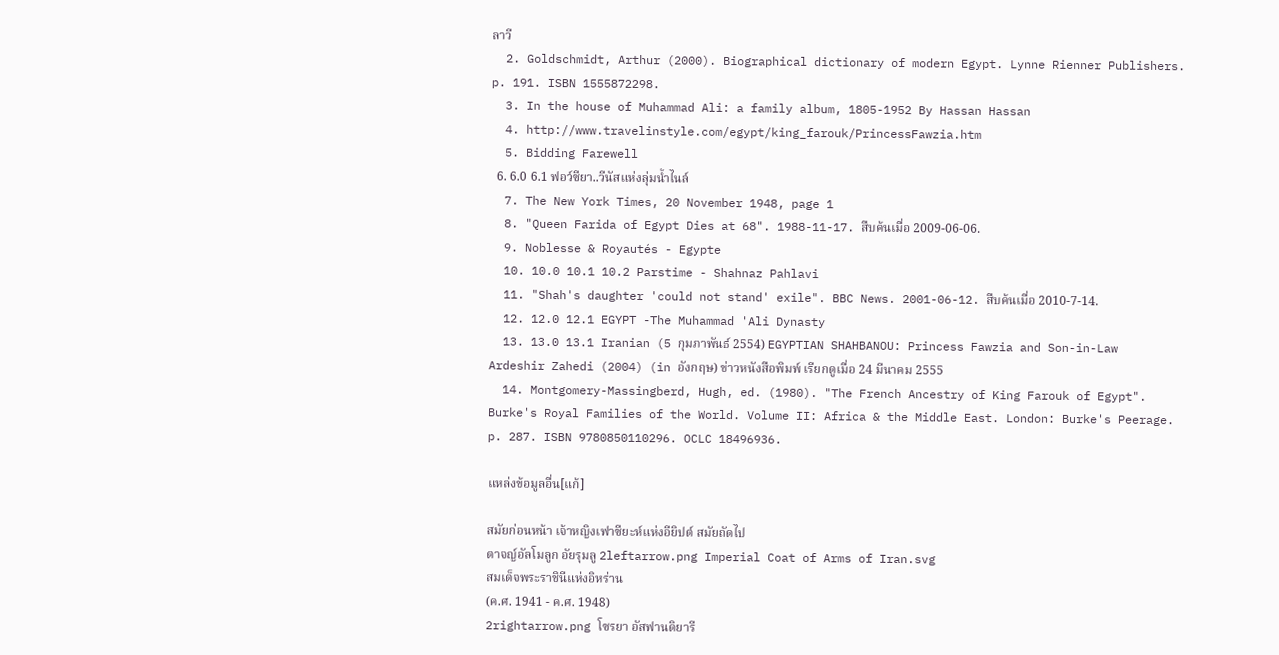ลาวี
  2. Goldschmidt, Arthur (2000). Biographical dictionary of modern Egypt. Lynne Rienner Publishers. p. 191. ISBN 1555872298.
  3. In the house of Muhammad Ali: a family album, 1805-1952 By Hassan Hassan
  4. http://www.travelinstyle.com/egypt/king_farouk/PrincessFawzia.htm
  5. Bidding Farewell
  6. 6.0 6.1 ฟอว์ซียา..วีนัสแห่งลุ่มน้ำไนล์
  7. The New York Times, 20 November 1948, page 1
  8. "Queen Farida of Egypt Dies at 68". 1988-11-17. สืบค้นเมื่อ 2009-06-06.
  9. Noblesse & Royautés - Egypte
  10. 10.0 10.1 10.2 Parstime - Shahnaz Pahlavi
  11. "Shah's daughter 'could not stand' exile". BBC News. 2001-06-12. สืบค้นเมื่อ 2010-7-14.
  12. 12.0 12.1 EGYPT -The Muhammad 'Ali Dynasty
  13. 13.0 13.1 Iranian (5 กุมภาพันธ์ 2554) EGYPTIAN SHAHBANOU: Princess Fawzia and Son-in-Law Ardeshir Zahedi (2004) (in อังกฤษ) ข่าวหนังสือพิมพ์ เรียกดูเมื่อ 24 มีนาคม 2555
  14. Montgomery-Massingberd, Hugh, ed. (1980). "The French Ancestry of King Farouk of Egypt". Burke's Royal Families of the World. Volume II: Africa & the Middle East. London: Burke's Peerage. p. 287. ISBN 9780850110296. OCLC 18496936.

แหล่งข้อมูลอื่น[แก้]

สมัยก่อนหน้า เจ้าหญิงเฟาซียะห์แห่งอียิปต์ สมัยถัดไป
ตาจญ์อัลโมลูก อัยรุมลู 2leftarrow.png Imperial Coat of Arms of Iran.svg
สมเด็จพระราชินีแห่งอิหร่าน
(ค.ศ. 1941 - ค.ศ. 1948)
2rightarrow.png โซรยา อัสฟานดิยารี